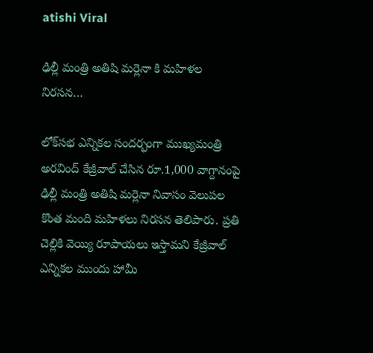atishi Viral

ఢిల్లీ మంత్రి అతిషి మర్లెనా కి మహిళల నిరసన…

లోక్‌సభ ఎన్నికల సందర్భంగా ముఖ్యమంత్రి అరవింద్ కేజ్రీవాల్ చేసిన రూ.1,000 వాగ్దానంపై ఢిల్లీ మంత్రి అతిషి మర్లెనా నివాసం వెలుపల కొంత మంది మహిళలు నిరసన తెలిపారు. ప్రతి చెల్లికి వెయ్యి రూపాయలు ఇస్తామని కేజ్రీవాల్ ఎన్నికల ముందు హామీ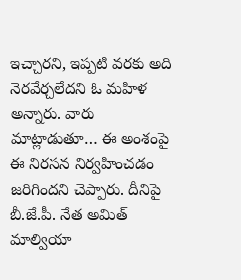ఇచ్చారని, ఇప్పటి వరకు అది నెరవేర్చలేదని ఓ మహిళ అన్నారు. వారు మాట్లాడుతూ… ఈ అంశంపై ఈ నిరసన నిర్వహించడం జరిగిందని చెప్పారు. దీనిపై బీ.జే.పీ. నేత అమిత్ మాల్వియా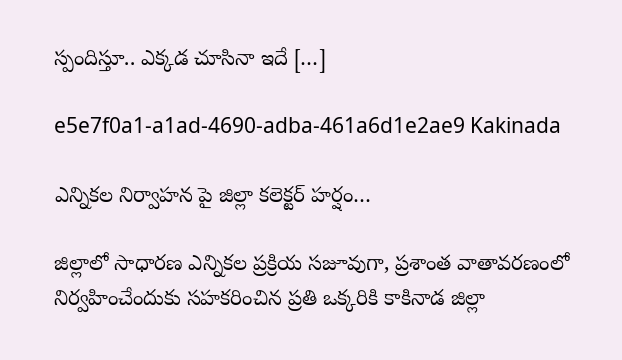స్పందిస్తూ.. ఎక్కడ చూసినా ఇదే […]

e5e7f0a1-a1ad-4690-adba-461a6d1e2ae9 Kakinada

ఎన్నికల నిర్వాహన పై జిల్లా కలెక్టర్ హర్షం…

జిల్లాలో సాధారణ ఎన్నికల ప్రక్రియ సజూవుగా, ప్రశాంత వాతావరణంలో నిర్వహించేందుకు సహకరించిన ప్రతి ఒక్కరికి కాకినాడ జిల్లా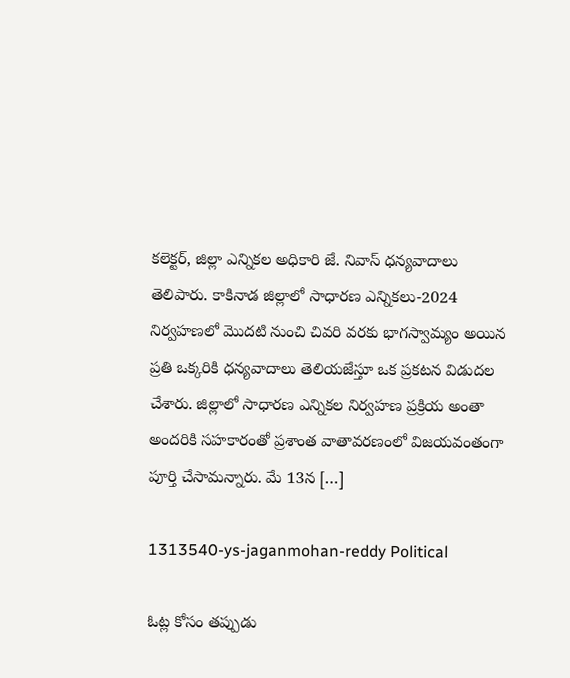కలెక్టర్, జిల్లా ఎన్నికల అధికారి జే. నివాస్ ధన్యవాదాలు తెలిపారు. కాకినాడ జిల్లాలో సాధారణ ఎన్నికలు-2024 నిర్వహణలో మొదటి నుంచి చివరి వరకు భాగస్వామ్యం అయిన ప్రతి ఒక్కరికి ధన్యవాదాలు తెలియజేస్తూ ఒక ప్రకటన విడుదల చేశారు. జిల్లాలో సాధారణ ఎన్నికల నిర్వహణ ప్రక్రియ అంతా అందరికి సహకారంతో ప్రశాంత వాతావరణంలో విజయవంతంగా పూర్తి చేసామన్నారు. మే 13న […]

1313540-ys-jaganmohan-reddy Political

ఓట్ల కోసం తప్పుడు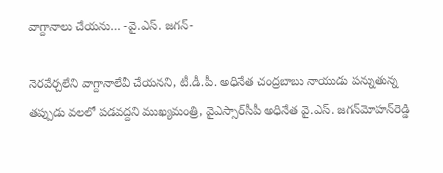వాగ్దానాలు చేయను… -వై.ఎస్. జగన్-

నెరవేర్చలేని వాగ్దానాలేవీ చేయనని, టీ.డీ.పీ. అధినేత చంద్రబాబు నాయుడు పన్నుతున్న తప్పుడు వలలో పడవద్దని ముఖ్యమంత్రి, వైఎస్సార్‌సీపీ అధినేత వై.ఎస్‌. జగన్‌మోహన్‌రెడ్డి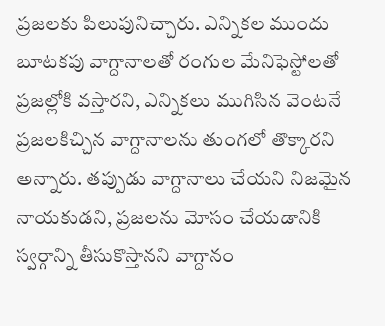ప్రజలకు పిలుపునిచ్చారు. ఎన్నికల ముందు బూటకపు వాగ్దానాలతో రంగుల మేనిఫెస్టోలతో ప్రజల్లోకి వస్తారని, ఎన్నికలు ముగిసిన వెంటనే ప్రజలకిచ్చిన వాగ్దానాలను తుంగలో తొక్కారని అన్నారు. తప్పుడు వాగ్దానాలు చేయని నిజమైన నాయకుడని, ప్రజలను మోసం చేయడానికి స్వర్గాన్ని తీసుకొస్తానని వాగ్దానం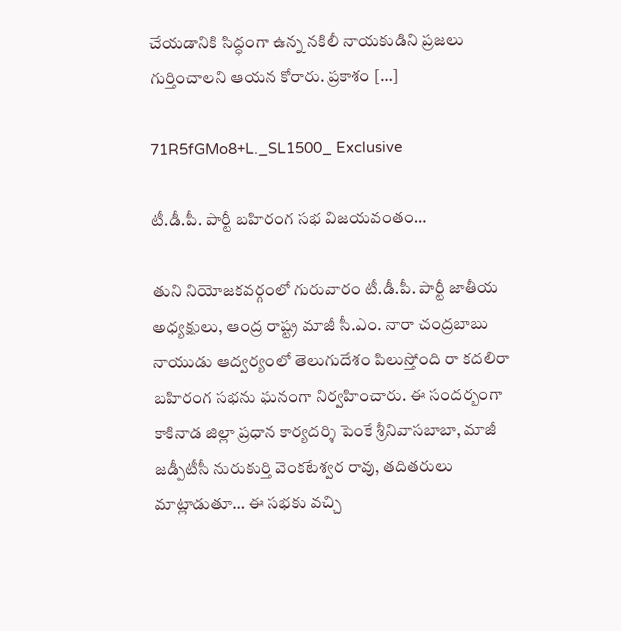చేయడానికి సిద్ధంగా ఉన్న నకిలీ నాయకుడిని ప్రజలు గుర్తించాలని ఆయన కోరారు. ప్రకాశం […]

71R5fGMo8+L._SL1500_ Exclusive

టీ.డీ.పీ. పార్టీ బహిరంగ సభ విజయవంతం…

తుని నియోజకవర్గంలో గురువారం టీ.డీ.పీ. పార్టీ జాతీయ అధ్యక్షులు, ఆంద్ర రాష్ట్ర మాజీ సీ.ఎం. నారా చంద్రబాబు నాయుడు ఆద్వర్యంలో తెలుగుదేశం పిలుస్తోంది రా కదలిరా బహిరంగ సభను ఘనంగా నిర్వహించారు. ఈ సందర్బంగా కాకినాడ జిల్లా ప్రధాన కార్యదర్శి పెంకే శ్రీనివాసబాబా, మాజీ జడ్పీటీసీ నురుకుర్తి వెంకటేశ్వర రావు, తదితరులు మాట్లాడుతూ… ఈ సభకు వచ్చి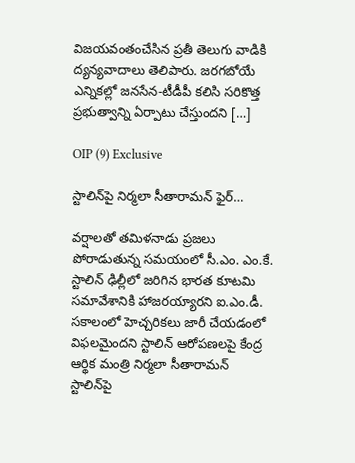విజయవంతంచేసిన ప్రతీ తెలుగు వాడికి ద్యన్యవాదాలు తెలిపారు. జరగబోయే ఎన్నికల్లో జనసేన-టీడీపీ కలిసి సరికొత్త ప్రభుత్వాన్ని ఏర్పాటు చేస్తుందని […]

OIP (9) Exclusive

స్టాలిన్‌పై నిర్మలా సీతారామన్ ఫైర్…

వర్షాలతో తమిళనాడు ప్రజలు పోరాడుతున్న సమయంలో సీ.ఎం. ఎం.కే. స్టాలిన్ ఢిల్లీలో జరిగిన భారత కూటమి సమావేశానికి హాజరయ్యారని ఐ.ఎం.డీ. సకాలంలో హెచ్చరికలు జారీ చేయడంలో విఫలమైందని స్టాలిన్ ఆరోపణలపై కేంద్ర ఆర్థిక మంత్రి నిర్మలా సీతారామన్ స్టాలిన్‌పై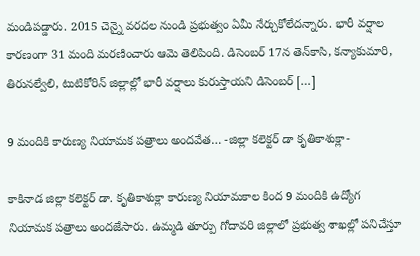మండిపడ్డారు. 2015 చెన్నై వరదల నుండి ప్రభుత్వం ఏమీ నేర్చుకోలేదన్నారు. భారీ వర్షాల కారణంగా 31 మంది మరణించారు ఆమె తెలిపింది. డిసెంబర్ 17న తెన్‌కాసి, కన్యాకుమారి, తిరునల్వేలి, టుటికోరిన్‌ జిల్లాల్లో భారీ వర్షాలు కురుస్తాయని డిసెంబర్ […]

9 మందికి కారుణ్య నియామక పత్రాలు అందవేత… -జిల్లా కలెక్టర్ డా కృతికాశుక్లా-

కాకినాడ జిల్లా కలెక్టర్ డా. కృతికాశుక్లా కారుణ్య నియామకాల కింద 9 మందికి ఉద్యోగ నియామక పత్రాలు అందజేసారు. ఉమ్మడి తూర్పు గోదావరి జిల్లాలో ప్రభుత్వ శాఖల్లో పనిచేస్తూ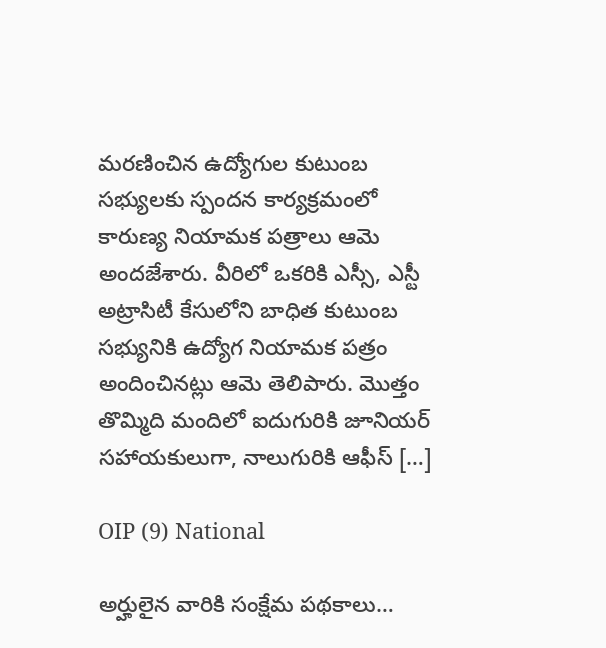మరణించిన ‌ఉద్యోగుల కుటుంబ సభ్యులకు స్పందన కార్యక్రమంలో కారుణ్య నియామక పత్రాలు ఆమె అందజేశారు. వీరిలో ఒకరికి ఎస్సీ, ఎస్టీ అట్రాసిటీ కేసులోని బాధిత కుటుంబ సభ్యునికి ఉద్యోగ నియామక పత్రం అందించినట్లు ఆమె తెలిపారు. మొత్తం తొమ్మిది మందిలో ఐదుగురికి జూనియర్ సహాయకులుగా, నాలుగురికి ఆఫీస్ […]

OIP (9) National

అర్హులైన వారికి సంక్షేమ పథకాలు…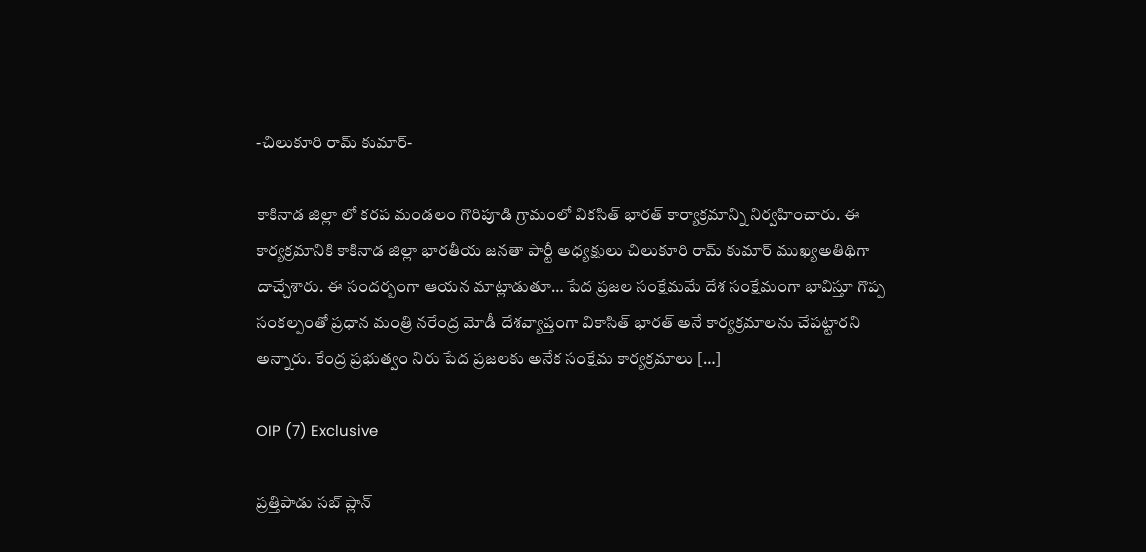-చిలుకూరి రామ్ కుమార్-

కాకినాడ జిల్లా లో కరప మండలం గొరిపూడి గ్రామంలో వికసిత్ భారత్ కార్యాక్రమాన్ని నిర్వహించారు. ఈ కార్యక్రమానికి కాకినాడ జిల్లా భారతీయ జనతా పార్టీ అధ్యక్షులు చిలుకూరి రామ్ కుమార్ ముఖ్యఅతిథిగా దాచ్చేశారు. ఈ సందర్బంగా ఆయన మాట్లాడుతూ… పేద ప్రజల సంక్షేమమే దేశ సంక్షేమంగా భావిస్తూ గొప్ప సంకల్పంతో ప్రధాన మంత్రి నరేంద్ర మోడీ దేశవ్యాప్తంగా వికాసిత్ భారత్ అనే కార్యక్రమాలను చేపట్టారని అన్నారు. కేంద్ర ప్రభుత్వం నిరు పేద ప్రజలకు అనేక సంక్షేమ కార్యక్రమాలు […]

OIP (7) Exclusive

ప్రత్తిపాడు సబ్ ప్లాన్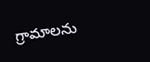గ్రామాలను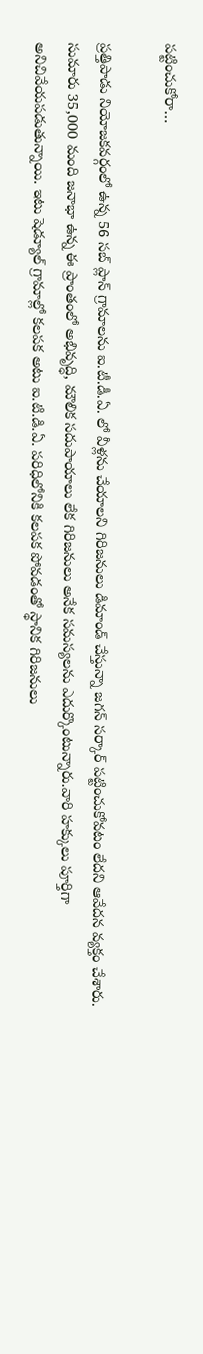పట్టించుకోరా…

ప్రత్తిపాడు నియోజకవర్గంలో ఉన్న 56 సబ్ ప్లాన్ గ్రామాలను ఐ.టీ.డీ.ఏ. లో వీళ్లను చేయాలని గిరిజనులు డిమాండ్ చేస్తున్నా జగన్ సర్కార్ పట్టించుకోవటం లేదని ఆవేదన వ్యక్తం చేశారు. సుమారు 35,000 మంది జనాభా ఉన్న ఈ ప్రాంతంలో అభివృద్ధి, మౌలిక సదుపాయాలు లేక గిరిజనులు అనేక సమస్యలను ఎదుర్కొంటున్నారు.వారి హక్కులు పూర్తిగా అనిచివేయపడుతున్నాయి. ఇటు షెడ్యూల్ గ్రామాల్లో కలపక అటు ఐ.టి.డి.ఏ. పరిధిలోనికి కలపక పోవడంతో స్థానిక గిరిజనులు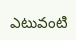ఎటువంటి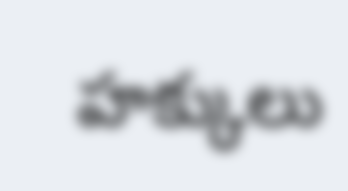హక్కులు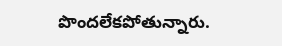పొందలేకపోతున్నారు.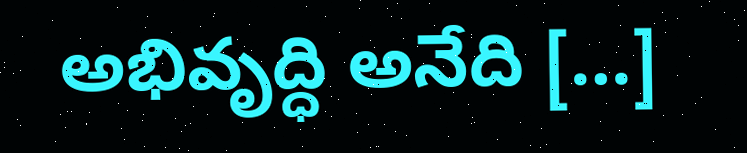అభివృద్ధి అనేది […]